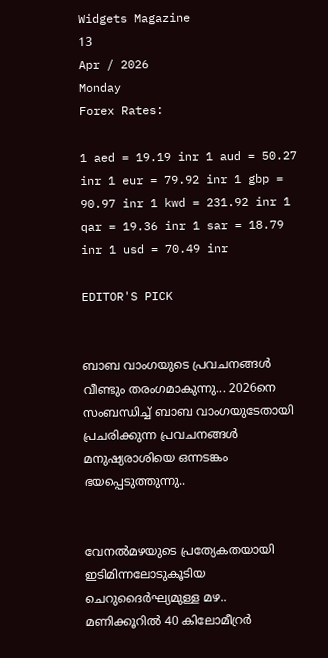Widgets Magazine
13
Apr / 2026
Monday
Forex Rates:

1 aed = 19.19 inr 1 aud = 50.27 inr 1 eur = 79.92 inr 1 gbp = 90.97 inr 1 kwd = 231.92 inr 1 qar = 19.36 inr 1 sar = 18.79 inr 1 usd = 70.49 inr

EDITOR'S PICK


ബാബ വാംഗയുടെ പ്രവചനങ്ങൾ വീണ്ടും തരംഗമാകുന്നു... 2026നെ സംബന്ധിച്ച് ബാബ വാംഗയുടേതായി പ്രചരിക്കുന്ന പ്രവചനങ്ങൾ മനുഷ്യരാശിയെ ഒന്നടങ്കം ഭയപ്പെടുത്തുന്നു..


വേനൽമഴയുടെ പ്രത്യേകതയായി ഇടിമിന്നലോടുകൂടിയ ചെറുദൈർഘ്യമുള്ള മഴ.. മണിക്കൂറിൽ 40 കിലോമീറ്രർ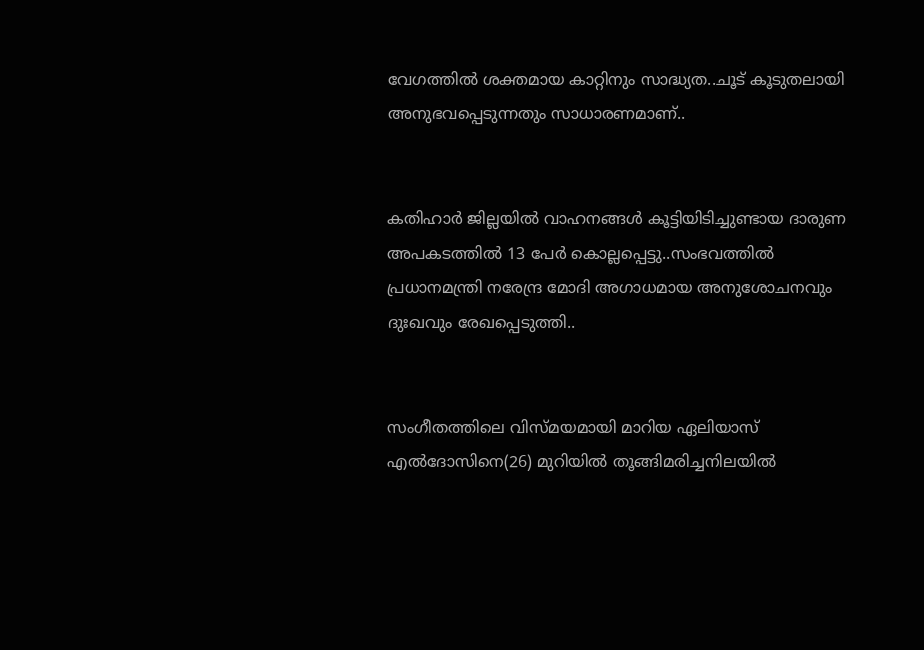വേഗത്തിൽ ശക്തമായ കാറ്റിനും സാദ്ധ്യത..ചൂട് കൂടുതലായി അനുഭവപ്പെടുന്നതും സാധാരണമാണ്..


കതിഹാർ ജില്ലയിൽ വാഹനങ്ങൾ കൂട്ടിയിടിച്ചുണ്ടായ ദാരുണ അപകടത്തിൽ 13 പേർ കൊല്ലപ്പെട്ടു..സംഭവത്തിൽ പ്രധാനമന്ത്രി നരേന്ദ്ര മോദി അഗാധമായ അനുശോചനവും ദുഃഖവും രേഖപ്പെടുത്തി..


സംഗീതത്തിലെ വിസ്മയമായി മാറിയ ഏലിയാസ് എൽദോസിനെ(26) മുറിയിൽ തൂങ്ങിമരിച്ചനിലയിൽ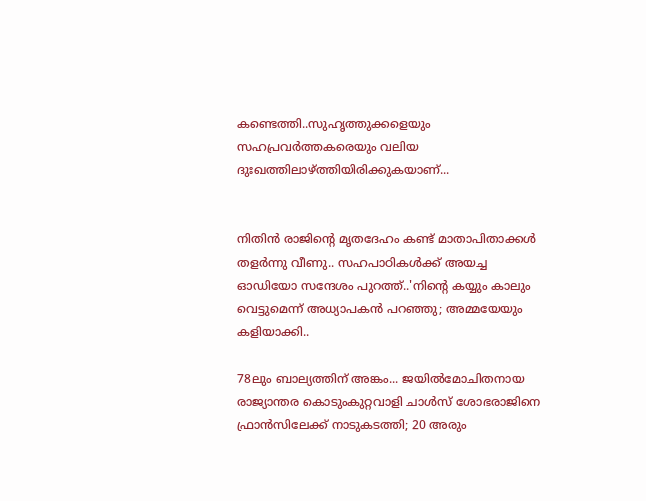കണ്ടെത്തി..സുഹൃത്തുക്കളെയും സഹപ്രവർത്തകരെയും വലിയ ദുഃഖത്തിലാഴ്ത്തിയിരിക്കുകയാണ്...


നിതിൻ രാജിന്റെ മൃതദേഹം കണ്ട് മാതാപിതാക്കൾ തളർന്നു വീണു.. സഹപാഠികള്‍ക്ക് അയച്ച ഓഡിയോ സന്ദേശം പുറത്ത്..'നിന്റെ കയ്യും കാലും വെട്ടുമെന്ന് അധ്യാപകന്‍ പറഞ്ഞു; അമ്മയേയും കളിയാക്കി..

78ലും ബാല്യത്തിന് അങ്കം... ജയില്‍മോചിതനായ രാജ്യാന്തര കൊടുംകുറ്റവാളി ചാള്‍സ് ശോഭരാജിനെ ഫ്രാന്‍സിലേക്ക് നാടുകടത്തി; 20 അരും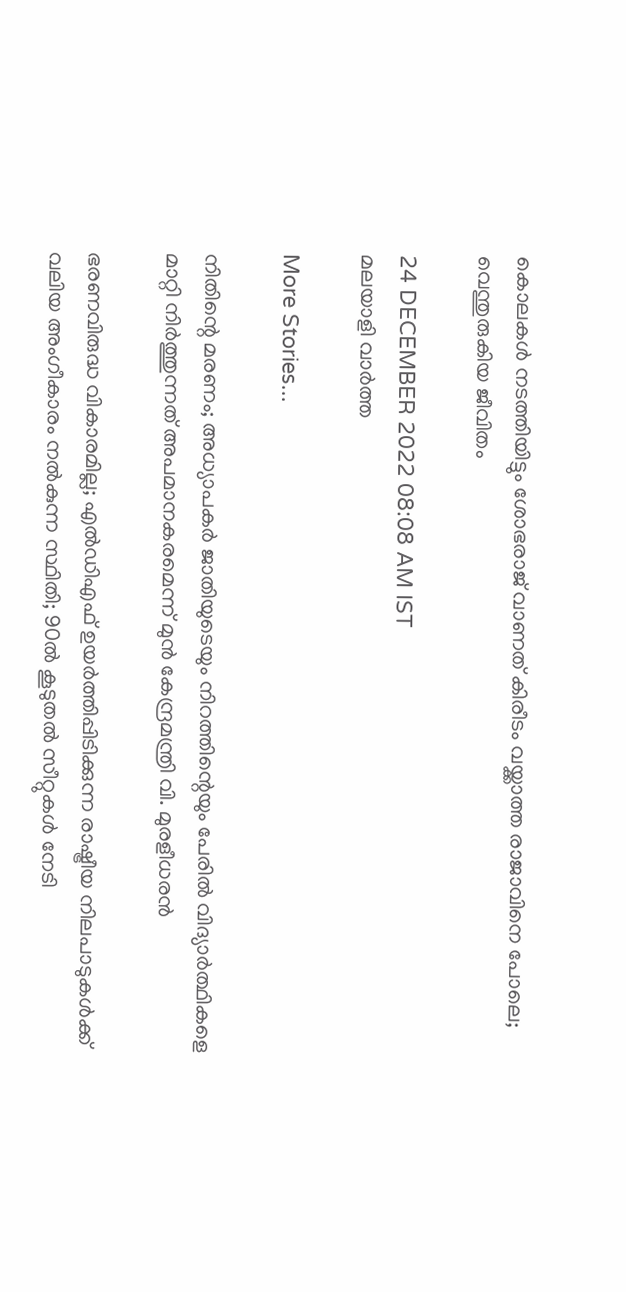കൊലകള്‍ നടത്തിയിട്ടും ശോഭരാജ് വാണത് കിരീടം വയ്ക്കാത്ത രാജാവിനെ പോലെ; വെന്തുരുകിയ ജീവിതം

24 DECEMBER 2022 08:08 AM IST
മലയാളി വാര്‍ത്ത

More Stories...

നിതിന്റെ മരണം; അധ്യാപകർ ജാതിയുടെയും നിറത്തിന്റെയും പേരിൽ വിദ്യാർത്ഥികളെ മാറ്റി നിർത്തുന്നത് അപമാനകരമെന്ന് മുൻ കേന്ദ്രമന്ത്രി വി. മുരളീധരൻ

ഭരണവിരുദ്ധ വികാരമില്ല; എൽഡിഎഫ് ഉയർത്തിപ്പിടിക്കുന്ന രാഷ്ട്രീയ നിലപാടുകൾക്ക് വലിയ അംഗീകാരം നൽകുന്ന സ്ഥിതി; 90ൽ കൂടുതൽ സീറ്റുകൾ നേടി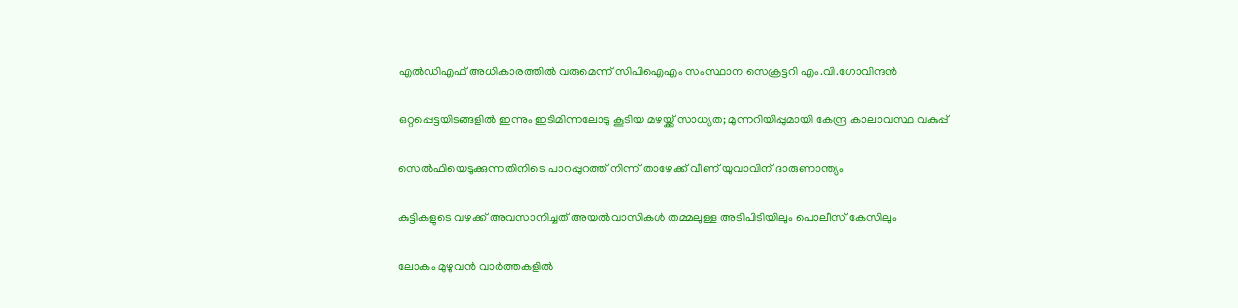എൽഡിഎഫ് അധികാരത്തിൽ വരുമെന്ന് സിപിഐഎം സംസ്ഥാന സെക്രട്ടറി എം.വി.ഗോവിന്ദൻ

ഒറ്റപ്പെട്ടയിടങ്ങളിൽ ഇന്നും ഇടിമിന്നലോടു കൂടിയ മഴയ്ക്ക് സാധ്യത; മുന്നറിയിപ്പുമായി കേന്ദ്ര കാലാവസ്ഥ വകുപ്പ്

സെല്‍ഫിയെടുക്കുന്നതിനിടെ പാറപ്പുറത്ത് നിന്ന് താഴേക്ക് വീണ് യുവാവിന് ദാരുണാന്ത്യം

കുട്ടികളുടെ വഴക്ക് അവസാനിച്ചത് അയല്‍വാസികള്‍ തമ്മലുള്ള അടിപിടിയിലും പൊലീസ് കേസിലും

ലോകം മുഴുവന്‍ വാര്‍ത്തകളില്‍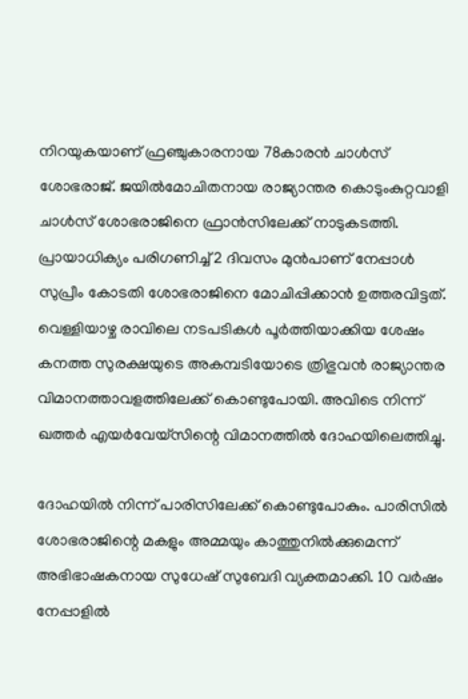നിറയുകയാണ് ഫ്രഞ്ചുകാരനായ 78കാരന്‍ ചാള്‍സ് ശോഭരാജ്. ജയില്‍മോചിതനായ രാജ്യാന്തര കൊടുംകുറ്റവാളി ചാള്‍സ് ശോഭരാജിനെ ഫ്രാന്‍സിലേക്ക് നാടുകടത്തി. പ്രായാധിക്യം പരിഗണിച്ച് 2 ദിവസം മുന്‍പാണ് നേപ്പാള്‍ സുപ്രീം കോടതി ശോഭരാജിനെ മോചിപ്പിക്കാന്‍ ഉത്തരവിട്ടത്. വെള്ളിയാഴ്ച രാവിലെ നടപടികള്‍ പൂര്‍ത്തിയാക്കിയ ശേഷം കനത്ത സുരക്ഷയുടെ അകമ്പടിയോടെ ത്രിഭുവന്‍ രാജ്യാന്തര വിമാനത്താവളത്തിലേക്ക് കൊണ്ടുപോയി. അവിടെ നിന്ന് ഖത്തര്‍ എയര്‍വേയ്‌സിന്റെ വിമാനത്തില്‍ ദോഹയിലെത്തിച്ചു.

ദോഹയില്‍ നിന്ന് പാരിസിലേക്ക് കൊണ്ടുപോകും. പാരിസില്‍ ശോഭരാജിന്റെ മകളും അമ്മയും കാത്തുനില്‍ക്കുമെന്ന് അഭിഭാഷകനായ സുധേഷ് സുബേദി വ്യക്തമാക്കി. 10 വര്‍ഷം നേപ്പാളില്‍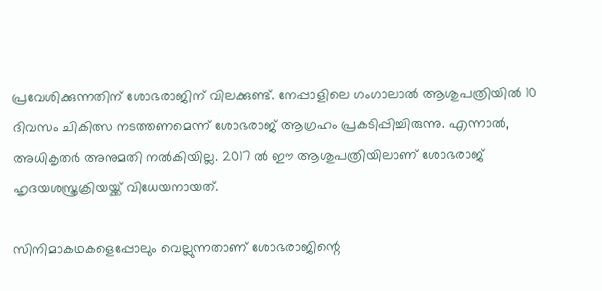പ്രവേശിക്കുന്നതിന് ശോഭരാജിന് വിലക്കുണ്ട്. നേപ്പാളിലെ ഗംഗാലാല്‍ ആശുപത്രിയില്‍ 10 ദിവസം ചികിത്സ നടത്തണമെന്ന് ശോഭരാജ് ആഗ്രഹം പ്രകടിപ്പിച്ചിരുന്നു. എന്നാല്‍, അധികൃതര്‍ അനുമതി നല്‍കിയില്ല. 2017 ല്‍ ഈ ആശുപത്രിയിലാണ് ശോഭരാജ് ഹൃദയശസ്ത്രക്രിയയ്ക്ക് വിധേയനായത്.

സിനിമാകഥകളെപ്പോലും വെല്ലുന്നതാണ് ശോഭരാജിന്റെ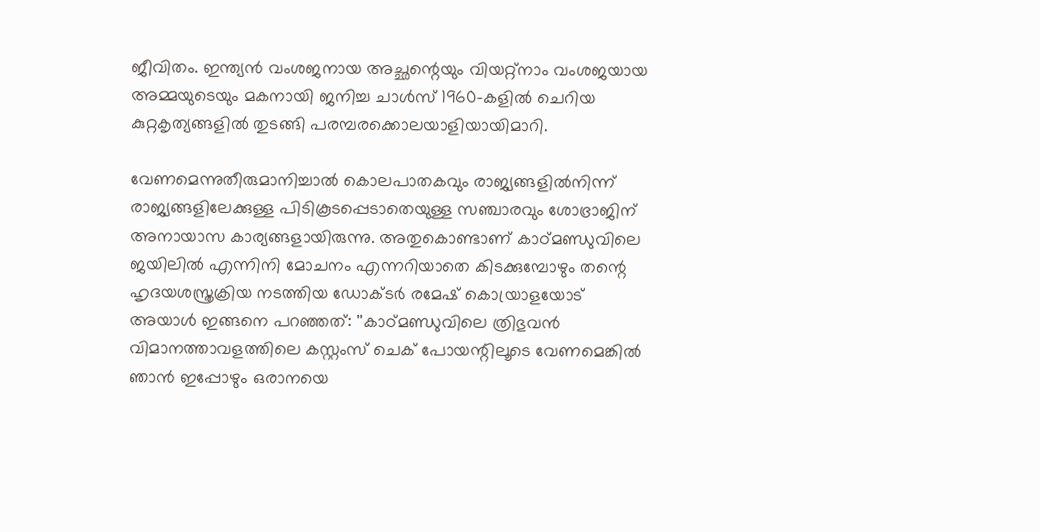ജീവിതം. ഇന്ത്യന്‍ വംശജനായ അച്ഛന്റെയും വിയറ്റ്‌നാം വംശജയായ അമ്മയുടെയും മകനായി ജനിച്ച ചാള്‍സ് 1960-കളില്‍ ചെറിയ കുറ്റകൃത്യങ്ങളില്‍ തുടങ്ങി പരമ്പരക്കൊലയാളിയായിമാറി.

വേണമെന്നുതീരുമാനിച്ചാല്‍ കൊലപാതകവും രാജ്യങ്ങളില്‍നിന്ന് രാജ്യങ്ങളിലേക്കുള്ള പിടികൂടപ്പെടാതെയുള്ള സഞ്ചാരവും ശോഭ്രാജിന് അനായാസ കാര്യങ്ങളായിരുന്നു. അതുകൊണ്ടാണ് കാഠ്മണ്ഡുവിലെ ജയിലില്‍ എന്നിനി മോചനം എന്നറിയാതെ കിടക്കുമ്പോഴും തന്റെ ഹൃദയശസ്ത്രക്രിയ നടത്തിയ ഡോക്ടര്‍ രമേഷ് കൊയ്രാളയോട് അയാള്‍ ഇങ്ങനെ പറഞ്ഞത്: ''കാഠ്മണ്ഡുവിലെ ത്രിഭുവന്‍ വിമാനത്താവളത്തിലെ കസ്റ്റംസ് ചെക് പോയന്റിലൂടെ വേണമെങ്കില്‍ ഞാന്‍ ഇപ്പോഴും ഒരാനയെ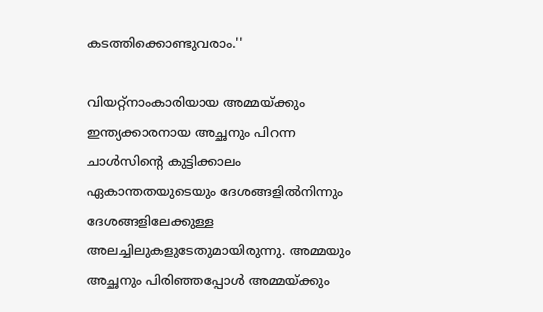കടത്തിക്കൊണ്ടുവരാം.''

വിയറ്റ്നാംകാരിയായ അമ്മയ്ക്കും ഇന്ത്യക്കാരനായ അച്ഛനും പിറന്ന ചാള്‍സിന്റെ കുട്ടിക്കാലം ഏകാന്തതയുടെയും ദേശങ്ങളില്‍നിന്നും ദേശങ്ങളിലേക്കുള്ള അലച്ചിലുകളുടേതുമായിരുന്നു. അമ്മയും അച്ഛനും പിരിഞ്ഞപ്പോള്‍ അമ്മയ്ക്കും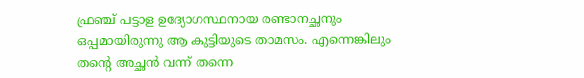ഫ്രഞ്ച് പട്ടാള ഉദ്യോഗസ്ഥനായ രണ്ടാനച്ഛനും ഒപ്പമായിരുന്നു ആ കുട്ടിയുടെ താമസം. എന്നെങ്കിലും തന്റെ അച്ഛന്‍ വന്ന് തന്നെ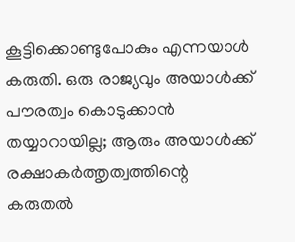കൂട്ടിക്കൊണ്ടുപോകും എന്നയാള്‍ കരുതി. ഒരു രാജ്യവും അയാള്‍ക്ക് പൗരത്വം കൊടുക്കാന്‍ തയ്യാറായില്ല; ആരും അയാള്‍ക്ക് രക്ഷാകര്‍ത്തൃത്വത്തിന്റെ കരുതല്‍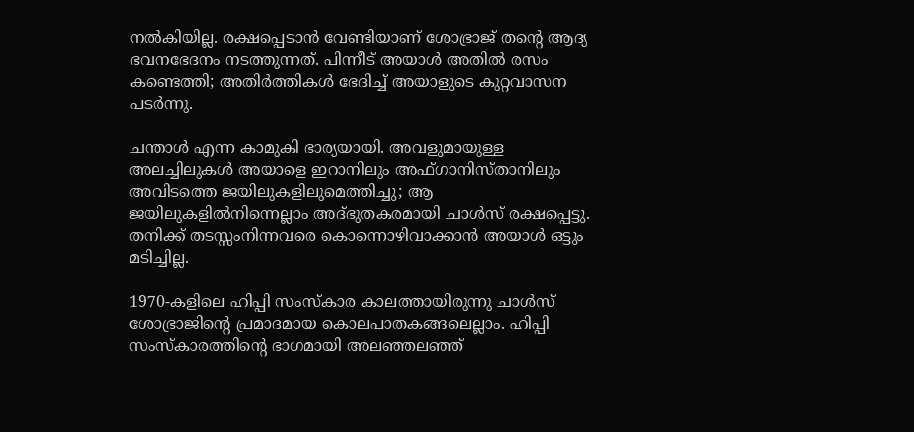നല്‍കിയില്ല. രക്ഷപ്പെടാന്‍ വേണ്ടിയാണ് ശോഭ്രാജ് തന്റെ ആദ്യ ഭവനഭേദനം നടത്തുന്നത്. പിന്നീട് അയാള്‍ അതില്‍ രസം കണ്ടെത്തി; അതിര്‍ത്തികള്‍ ഭേദിച്ച് അയാളുടെ കുറ്റവാസന പടര്‍ന്നു.

ചന്താള്‍ എന്ന കാമുകി ഭാര്യയായി. അവളുമായുള്ള അലച്ചിലുകള്‍ അയാളെ ഇറാനിലും അഫ്ഗാനിസ്താനിലും അവിടത്തെ ജയിലുകളിലുമെത്തിച്ചു; ആ ജയിലുകളില്‍നിന്നെല്ലാം അദ്ഭുതകരമായി ചാള്‍സ് രക്ഷപ്പെട്ടു. തനിക്ക് തടസ്സംനിന്നവരെ കൊന്നൊഴിവാക്കാന്‍ അയാള്‍ ഒട്ടും മടിച്ചില്ല.

1970-കളിലെ ഹിപ്പി സംസ്‌കാര കാലത്തായിരുന്നു ചാള്‍സ് ശോഭ്രാജിന്റെ പ്രമാദമായ കൊലപാതകങ്ങലെല്ലാം. ഹിപ്പി സംസ്‌കാരത്തിന്റെ ഭാഗമായി അലഞ്ഞലഞ്ഞ്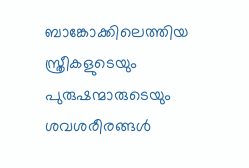ബാങ്കോക്കിലെത്തിയ സ്ത്രീകളുടെയും പുരുഷന്മാരുടെയും ശവശരീരങ്ങള്‍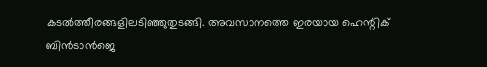കടല്‍ത്തീരങ്ങളിലടിഞ്ഞുതുടങ്ങി. അവസാനത്തെ ഇരയായ ഹെന്റിക് ബിന്‍ടാന്‍ജെ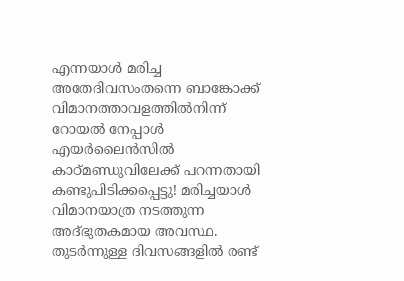എന്നയാള്‍ മരിച്ച അതേദിവസംതന്നെ ബാങ്കോക്ക് വിമാനത്താവളത്തില്‍നിന്ന് റോയല്‍ നേപ്പാള്‍ എയര്‍ലൈന്‍സില്‍ കാഠ്മണ്ഡുവിലേക്ക് പറന്നതായി കണ്ടുപിടിക്കപ്പെട്ടു! മരിച്ചയാള്‍ വിമാനയാത്ര നടത്തുന്ന അദ്ഭുതകമായ അവസ്ഥ. തുടര്‍ന്നുള്ള ദിവസങ്ങളില്‍ രണ്ട്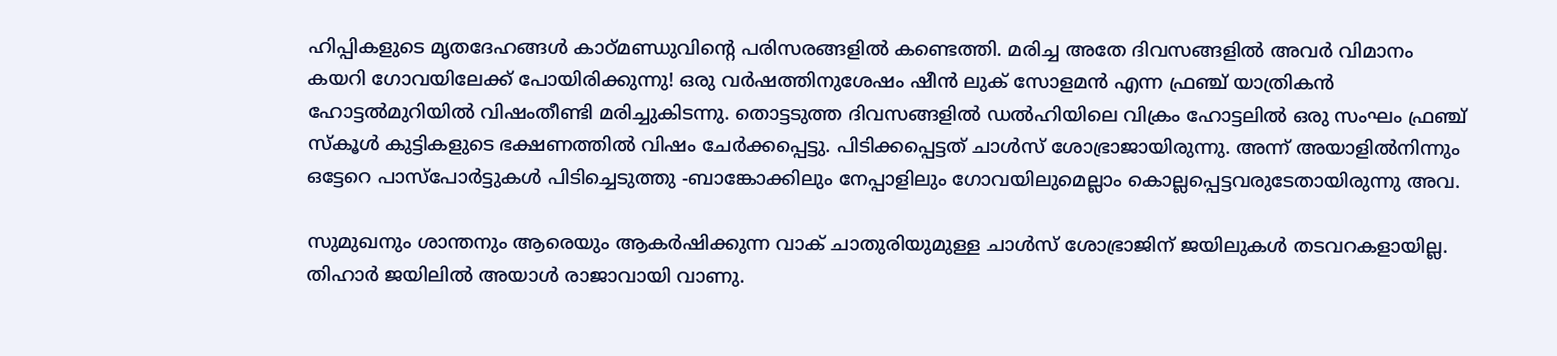ഹിപ്പികളുടെ മൃതദേഹങ്ങള്‍ കാഠ്മണ്ഡുവിന്റെ പരിസരങ്ങളില്‍ കണ്ടെത്തി. മരിച്ച അതേ ദിവസങ്ങളില്‍ അവര്‍ വിമാനം കയറി ഗോവയിലേക്ക് പോയിരിക്കുന്നു! ഒരു വര്‍ഷത്തിനുശേഷം ഷീന്‍ ലുക് സോളമന്‍ എന്ന ഫ്രഞ്ച് യാത്രികന്‍ ഹോട്ടല്‍മുറിയില്‍ വിഷംതീണ്ടി മരിച്ചുകിടന്നു. തൊട്ടടുത്ത ദിവസങ്ങളില്‍ ഡല്‍ഹിയിലെ വിക്രം ഹോട്ടലില്‍ ഒരു സംഘം ഫ്രഞ്ച് സ്‌കൂള്‍ കുട്ടികളുടെ ഭക്ഷണത്തില്‍ വിഷം ചേര്‍ക്കപ്പെട്ടു. പിടിക്കപ്പെട്ടത് ചാള്‍സ് ശോഭ്രാജായിരുന്നു. അന്ന് അയാളില്‍നിന്നും ഒട്ടേറെ പാസ്‌പോര്‍ട്ടുകള്‍ പിടിച്ചെടുത്തു -ബാങ്കോക്കിലും നേപ്പാളിലും ഗോവയിലുമെല്ലാം കൊല്ലപ്പെട്ടവരുടേതായിരുന്നു അവ.

സുമുഖനും ശാന്തനും ആരെയും ആകര്‍ഷിക്കുന്ന വാക് ചാതുരിയുമുള്ള ചാള്‍സ് ശോഭ്രാജിന് ജയിലുകള്‍ തടവറകളായില്ല. തിഹാര്‍ ജയിലില്‍ അയാള്‍ രാജാവായി വാണു.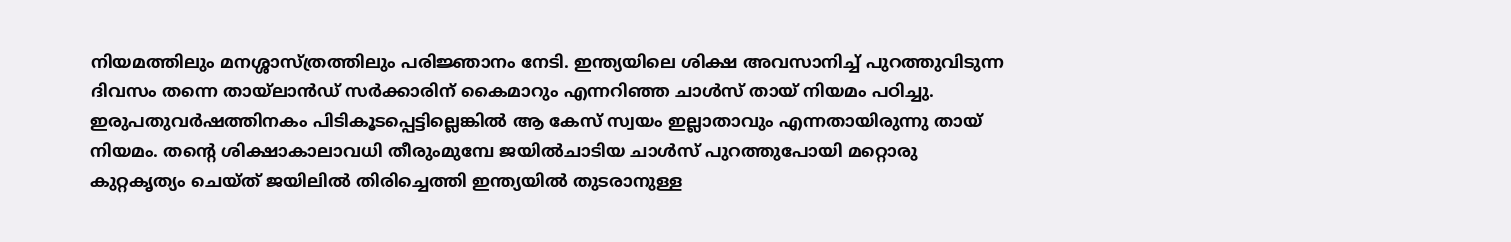നിയമത്തിലും മനശ്ശാസ്ത്രത്തിലും പരിജ്ഞാനം നേടി. ഇന്ത്യയിലെ ശിക്ഷ അവസാനിച്ച് പുറത്തുവിടുന്ന ദിവസം തന്നെ തായ്ലാന്‍ഡ് സര്‍ക്കാരിന് കൈമാറും എന്നറിഞ്ഞ ചാള്‍സ് തായ് നിയമം പഠിച്ചു. ഇരുപതുവര്‍ഷത്തിനകം പിടികൂടപ്പെട്ടില്ലെങ്കില്‍ ആ കേസ് സ്വയം ഇല്ലാതാവും എന്നതായിരുന്നു തായ് നിയമം. തന്റെ ശിക്ഷാകാലാവധി തീരുംമുമ്പേ ജയില്‍ചാടിയ ചാള്‍സ് പുറത്തുപോയി മറ്റൊരു കുറ്റകൃത്യം ചെയ്ത് ജയിലില്‍ തിരിച്ചെത്തി ഇന്ത്യയില്‍ തുടരാനുള്ള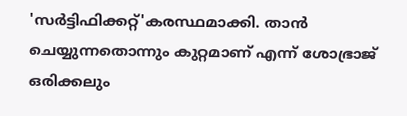'സര്‍ട്ടിഫിക്കറ്റ്'കരസ്ഥമാക്കി. താന്‍ ചെയ്യുന്നതൊന്നും കുറ്റമാണ് എന്ന് ശോഭ്രാജ് ഒരിക്കലും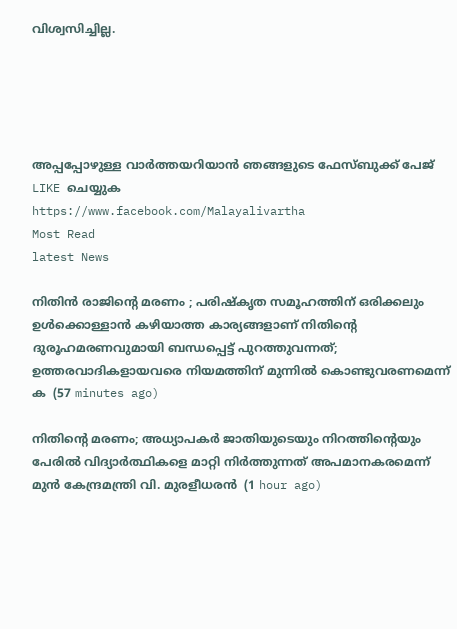വിശ്വസിച്ചില്ല.





അപ്പപ്പോഴുള്ള വാര്‍ത്തയറിയാന്‍ ഞങ്ങളുടെ ഫേസ്‌ബുക്ക്‌ പേജ് LIKE ചെയ്യുക
https://www.facebook.com/Malayalivartha
Most Read
latest News

നിതിന്‍ രാജിന്റെ മരണം ; പരിഷ്‌കൃത സമൂഹത്തിന് ഒരിക്കലും ഉള്‍ക്കൊള്ളാന്‍ കഴിയാത്ത കാര്യങ്ങളാണ് നിതിന്റെ ദുരൂഹമരണവുമായി ബന്ധപ്പെട്ട് പുറത്തുവന്നത്; ഉത്തരവാദികളായവരെ നിയമത്തിന് മുന്നില്‍ കൊണ്ടുവരണമെന്ന് ക  (57 minutes ago)

നിതിന്റെ മരണം; അധ്യാപകർ ജാതിയുടെയും നിറത്തിന്റെയും പേരിൽ വിദ്യാർത്ഥികളെ മാറ്റി നിർത്തുന്നത് അപമാനകരമെന്ന് മുൻ കേന്ദ്രമന്ത്രി വി. മുരളീധരൻ  (1 hour ago)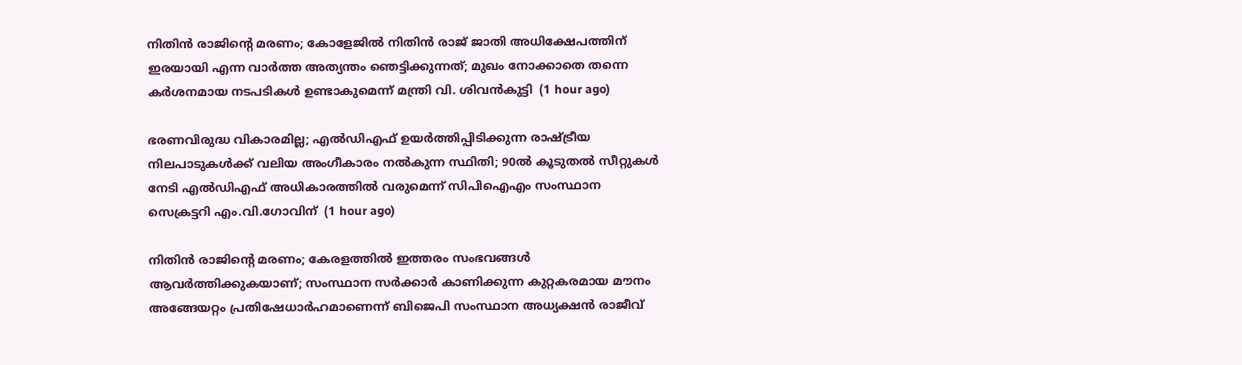നിതിൻ രാജിന്റെ മരണം; കോളേജിൽ നിതിൻ രാജ് ജാതി അധിക്ഷേപത്തിന് ഇരയായി എന്ന വാർത്ത അത്യന്തം ഞെട്ടിക്കുന്നത്; മുഖം നോക്കാതെ തന്നെ കർശനമായ നടപടികൾ ഉണ്ടാകുമെന്ന് മന്ത്രി വി. ശിവൻകുട്ടി  (1 hour ago)

ഭരണവിരുദ്ധ വികാരമില്ല; എൽഡിഎഫ് ഉയർത്തിപ്പിടിക്കുന്ന രാഷ്ട്രീയ നിലപാടുകൾക്ക് വലിയ അംഗീകാരം നൽകുന്ന സ്ഥിതി; 90ൽ കൂടുതൽ സീറ്റുകൾ നേടി എൽഡിഎഫ് അധികാരത്തിൽ വരുമെന്ന് സിപിഐഎം സംസ്ഥാന സെക്രട്ടറി എം.വി.ഗോവിന്  (1 hour ago)

നിതിന്‍ രാജിന്റെ മരണം; കേരളത്തില്‍ ഇത്തരം സംഭവങ്ങള്‍ ആവര്‍ത്തിക്കുകയാണ്; സംസ്ഥാന സര്‍ക്കാര്‍ കാണിക്കുന്ന കുറ്റകരമായ മൗനം അങ്ങേയറ്റം പ്രതിഷേധാര്‍ഹമാണെന്ന് ബിജെപി സംസ്ഥാന അധ്യക്ഷന്‍ രാജീവ്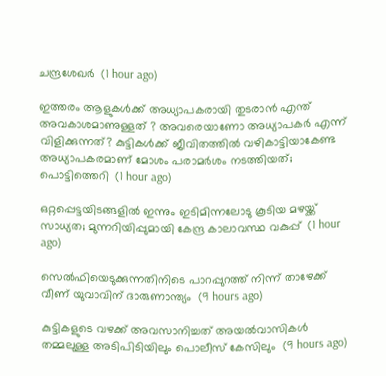ചന്ദ്രശേഖര്‍  (1 hour ago)

ഇത്തരം ആളുകള്‍ക്ക് അധ്യാപകരായി തുടരാന്‍ എന്ത് അവകാശമാണുള്ളത് ? അവരെയാണോ അധ്യാപകര്‍ എന്ന് വിളിക്കുന്നത്? കുട്ടികള്‍ക്ക് ജീവിതത്തില്‍ വഴികാട്ടിയാകേണ്ട അധ്യാപകരമാണ് മോശം പരാമര്‍ശം നടത്തിയത്; പൊട്ടിത്തെറി  (1 hour ago)

ഒറ്റപ്പെട്ടയിടങ്ങളിൽ ഇന്നും ഇടിമിന്നലോടു കൂടിയ മഴയ്ക്ക് സാധ്യത; മുന്നറിയിപ്പുമായി കേന്ദ്ര കാലാവസ്ഥ വകുപ്പ്  (1 hour ago)

സെല്‍ഫിയെടുക്കുന്നതിനിടെ പാറപ്പുറത്ത് നിന്ന് താഴേക്ക് വീണ് യുവാവിന് ദാരുണാന്ത്യം  (9 hours ago)

കുട്ടികളുടെ വഴക്ക് അവസാനിച്ചത് അയല്‍വാസികള്‍ തമ്മലുള്ള അടിപിടിയിലും പൊലീസ് കേസിലും  (9 hours ago)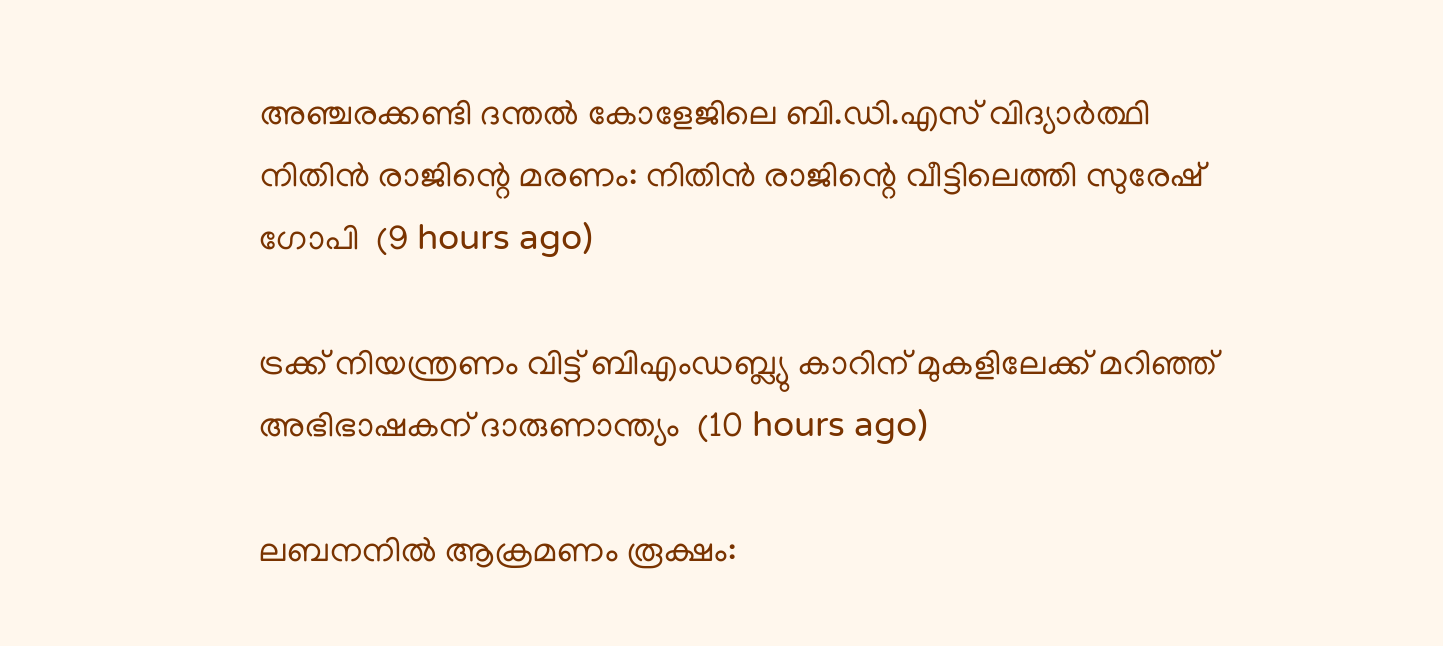അഞ്ചരക്കണ്ടി ദന്തല്‍ കോളേജിലെ ബി.ഡി.എസ് വിദ്യാര്‍ത്ഥി നിതിന്‍ രാജിന്റെ മരണം: നിതിന്‍ രാജിന്റെ വീട്ടിലെത്തി സുരേഷ് ഗോപി  (9 hours ago)

ട്രക്ക് നിയന്ത്രണം വിട്ട് ബിഎംഡബ്ല്യു കാറിന് മുകളിലേക്ക് മറിഞ്ഞ് അഭിഭാഷകന് ദാരുണാന്ത്യം  (10 hours ago)

ലബനനില്‍ ആക്രമണം രൂക്ഷം: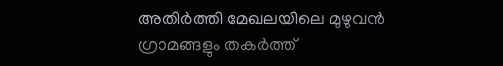അതിര്‍ത്തി മേഖലയിലെ മുഴുവന്‍ ഗ്രാമങ്ങളും തകര്‍ത്ത്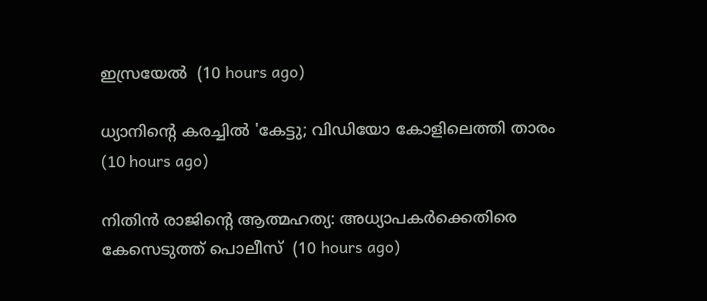ഇസ്രയേല്‍  (10 hours ago)

ധ്യാനിന്റെ കരച്ചില്‍ 'കേട്ടു; വിഡിയോ കോളിലെത്തി താരം  (10 hours ago)

നിതിന്‍ രാജിന്റെ ആത്മഹത്യ: അധ്യാപകര്‍ക്കെതിരെ കേസെടുത്ത് പൊലീസ്  (10 hours ago)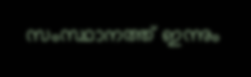സംസ്ഥാനത്ത് ഇന്നും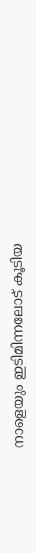നാളെയും ഇടിമിന്നലോട് കൂടിയ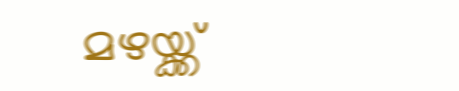മഴയ്ക്ക്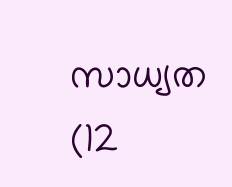സാധ്യത  (12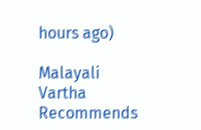hours ago)

Malayali Vartha Recommends